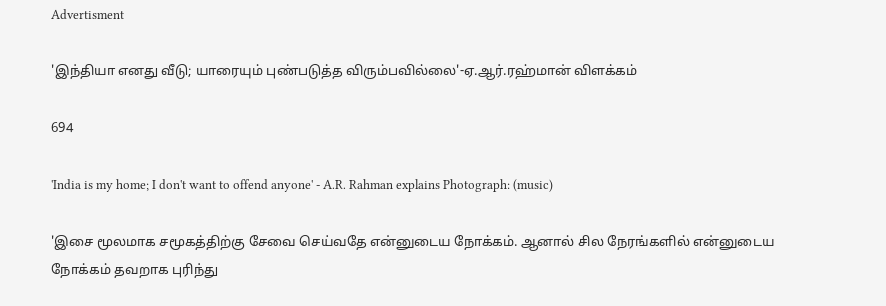Advertisment

'இந்தியா எனது வீடு; யாரையும் புண்படுத்த விரும்பவில்லை'-ஏ.ஆர்.ரஹ்மான் விளக்கம்

694

'India is my home; I don't want to offend anyone' - A.R. Rahman explains Photograph: (music)

'இசை மூலமாக சமூகத்திற்கு சேவை செய்வதே என்னுடைய நோக்கம். ஆனால் சில நேரங்களில் என்னுடைய நோக்கம் தவறாக புரிந்து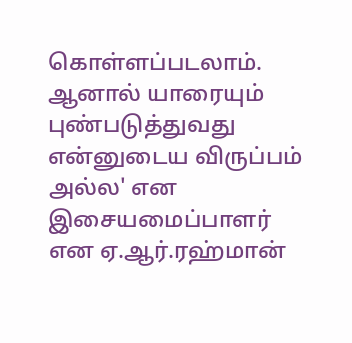கொள்ளப்படலாம். ஆனால் யாரையும் புண்படுத்துவது என்னுடைய விருப்பம் அல்ல' என இசையமைப்பாளர் என ஏ.ஆர்.ரஹ்மான்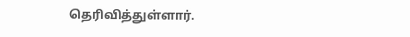தெரிவித்துள்ளார்.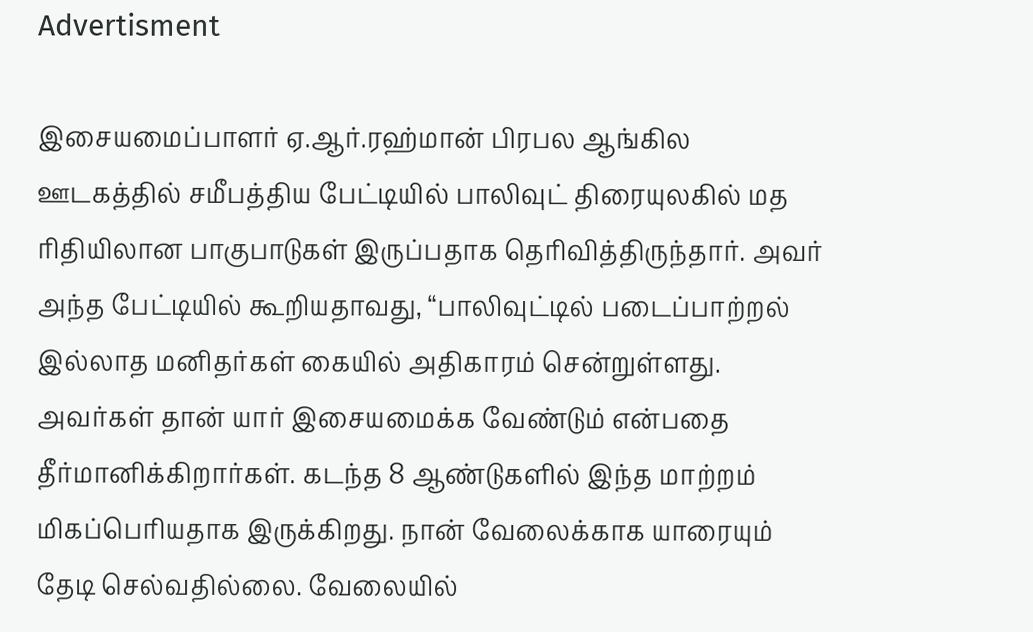Advertisment

இசையமைப்பாளர் ஏ.ஆர்.ரஹ்மான் பிரபல ஆங்கில ஊடகத்தில் சமீபத்திய பேட்டியில் பாலிவுட் திரையுலகில் மத ரிதியிலான பாகுபாடுகள் இருப்பதாக தெரிவித்திருந்தார். அவர் அந்த பேட்டியில் கூறியதாவது, “பாலிவுட்டில் படைப்பாற்றல் இல்லாத மனிதர்கள் கையில் அதிகாரம் சென்றுள்ளது. அவர்கள் தான் யார் இசையமைக்க வேண்டும் என்பதை தீர்மானிக்கிறார்கள். கடந்த 8 ஆண்டுகளில் இந்த மாற்றம் மிகப்பெரியதாக இருக்கிறது. நான் வேலைக்காக யாரையும் தேடி செல்வதில்லை. வேலையில்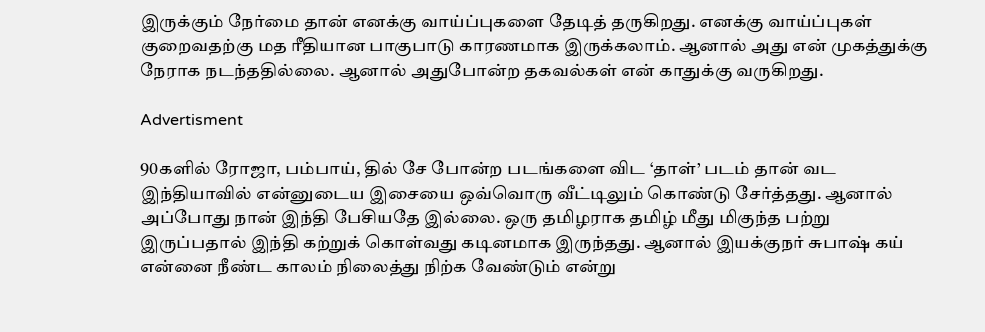இருக்கும் நேர்மை தான் எனக்கு வாய்ப்புகளை தேடித் தருகிறது. எனக்கு வாய்ப்புகள் குறைவதற்கு மத ரீதியான பாகுபாடு காரணமாக இருக்கலாம். ஆனால் அது என் முகத்துக்கு நேராக நடந்ததில்லை. ஆனால் அதுபோன்ற தகவல்கள் என் காதுக்கு வருகிறது.

Advertisment

90களில் ரோஜா, பம்பாய், தில் சே போன்ற படங்களை விட ‘தாள்’ படம் தான் வட இந்தியாவில் என்னுடைய இசையை ஒவ்வொரு வீட்டிலும் கொண்டு சேர்த்தது. ஆனால் அப்போது நான் இந்தி பேசியதே இல்லை. ஒரு தமிழராக தமிழ் மீது மிகுந்த பற்று இருப்பதால் இந்தி கற்றுக் கொள்வது கடினமாக இருந்தது. ஆனால் இயக்குநர் சுபாஷ் கய் என்னை நீண்ட காலம் நிலைத்து நிற்க வேண்டும் என்று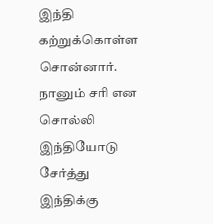இந்தி கற்றுக்கொள்ள சொன்னார். நானும் சரி என சொல்லி இந்தியோடு சேர்த்து இந்திக்கு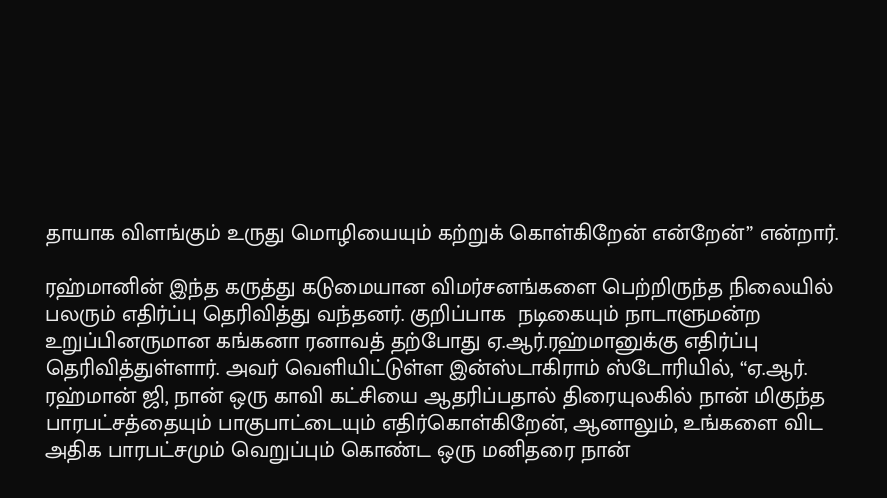தாயாக விளங்கும் உருது மொழியையும் கற்றுக் கொள்கிறேன் என்றேன்” என்றார்.

ரஹ்மானின் இந்த கருத்து கடுமையான விமர்சனங்களை பெற்றிருந்த நிலையில் பலரும் எதிர்ப்பு தெரிவித்து வந்தனர். குறிப்பாக  நடிகையும் நாடாளுமன்ற உறுப்பினருமான கங்கனா ரனாவத் தற்போது ஏ.ஆர்.ரஹ்மானுக்கு எதிர்ப்பு தெரிவித்துள்ளார். அவர் வெளியிட்டுள்ள இன்ஸ்டாகிராம் ஸ்டோரியில், “ஏ.ஆர். ரஹ்மான் ஜி, நான் ஒரு காவி கட்சியை ஆதரிப்பதால் திரையுலகில் நான் மிகுந்த பாரபட்சத்தையும் பாகுபாட்டையும் எதிர்கொள்கிறேன், ஆனாலும், உங்களை விட அதிக பாரபட்சமும் வெறுப்பும் கொண்ட ஒரு மனிதரை நான்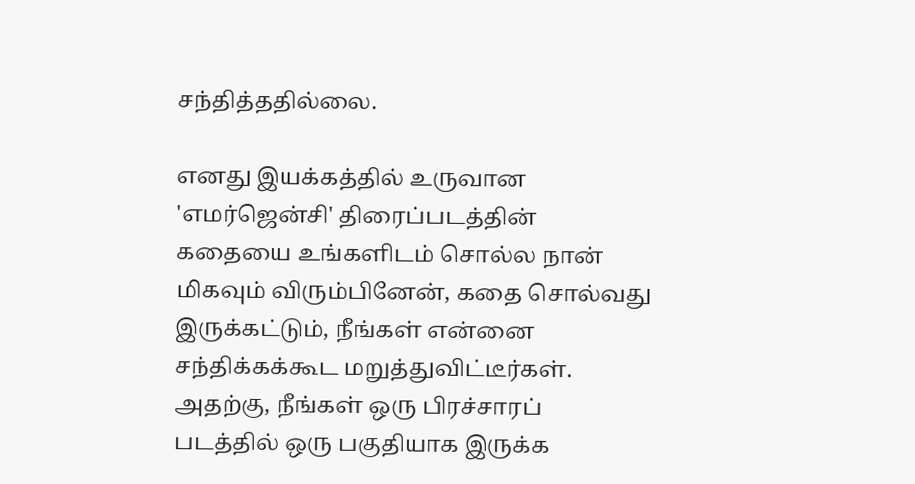சந்தித்ததில்லை.

எனது இயக்கத்தில் உருவான 'எமர்ஜென்சி' திரைப்படத்தின் கதையை உங்களிடம் சொல்ல நான் மிகவும் விரும்பினேன், கதை சொல்வது இருக்கட்டும், நீங்கள் என்னை சந்திக்கக்கூட மறுத்துவிட்டீர்கள். அதற்கு, நீங்கள் ஒரு பிரச்சாரப் படத்தில் ஒரு பகுதியாக இருக்க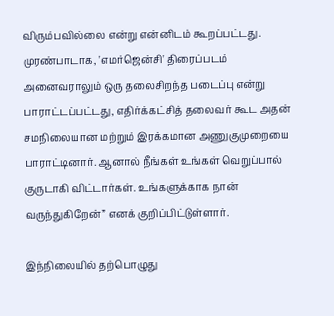விரும்பவில்லை என்று என்னிடம் கூறப்பட்டது. முரண்பாடாக, 'எமர்ஜென்சி' திரைப்படம் அனைவராலும் ஒரு தலைசிறந்த படைப்பு என்று பாராட்டப்பட்டது, எதிர்க்கட்சித் தலைவர் கூட அதன் சமநிலையான மற்றும் இரக்கமான அணுகுமுறையை பாராட்டினார். ஆனால் நீங்கள் உங்கள் வெறுப்பால் குருடாகி விட்டார்கள். உங்களுக்காக நான் வருந்துகிறேன்” எனக் குறிப்பிட்டுள்ளார்.

இந்நிலையில் தற்பொழுது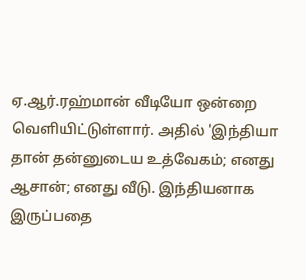ஏ.ஆர்.ரஹ்மான் வீடியோ ஒன்றை வெளியிட்டுள்ளார். அதில் 'இந்தியா தான் தன்னுடைய உத்வேகம்; எனது ஆசான்; எனது வீடு. இந்தியனாக இருப்பதை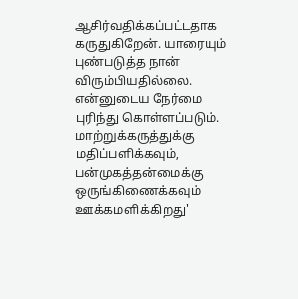ஆசிர்வதிக்கப்பட்டதாக கருதுகிறேன். யாரையும் புண்படுத்த நான் விரும்பியதில்லை. என்னுடைய நேர்மை புரிந்து கொள்ளப்படும். மாற்றுக்கருத்துக்கு மதிப்பளிக்கவும், பன்முகத்தன்மைக்கு ஒருங்கிணைக்கவும் ஊக்கமளிக்கிறது'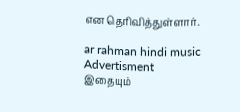என தெரிவித்துள்ளார்.

ar rahman hindi music
Advertisment
இதையும்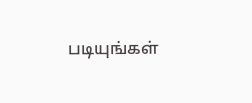படியுங்கள்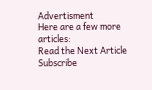Advertisment
Here are a few more articles:
Read the Next Article
Subscribe